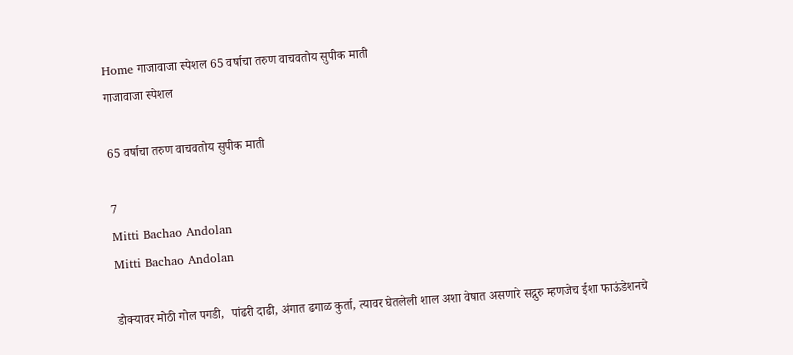Home गाजावाजा स्पेशल 65 वर्षाचा तरुण वाचवतोय सुपीक माती
गाजावाजा स्पेशल

65 वर्षाचा तरुण वाचवतोय सुपीक माती

7
Mitti Bachao Andolan
Mitti Bachao Andolan

डोक्यावर मोठी गोल पगडी,  पांढरी दाढी, अंगात ढगाळ कुर्ता, त्यावर घेतलेली शाल अशा वेषात असणारे सद्गुरु म्हणजेच ईशा फाऊंडेशनचे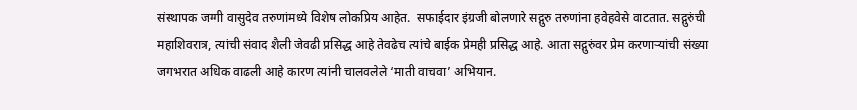संस्थापक जग्गी वासुदेव तरुणांमध्ये विशेष लोकप्रिय आहेत.  सफाईदार इंग्रजी बोलणारे सद्गुरु तरुणांना हवेहवेसे वाटतात. सद्गुरुंची महाशिवरात्र, त्यांची संवाद शैली जेवढी प्रसिद्ध आहे तेवढेच त्यांचे बाईक प्रेमही प्रसिद्ध आहे. आता सद्गुरुंवर प्रेम करणाऱ्यांची संख्या जगभरात अधिक वाढली आहे कारण त्यांनी चालवलेले ‘माती वाचवा’ अभियान.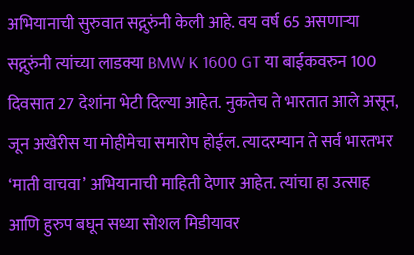अभियानाची सुरुवात सद्गुरुंनी केली आहे. वय वर्ष 65 असणाऱ्या सद्गुरुंनी त्यांच्या लाडक्या BMW K 1600 GT या बाईकवरुन 100 दिवसात 27 देशांना भेटी दिल्या आहेत. नुकतेच ते भारतात आले असून, जून अखेरीस या मोहीमेचा समारोप होईल. त्यादरम्यान ते सर्व भारतभर ‘माती वाचवा’ अभियानाची माहिती देणार आहेत. त्यांचा हा उत्साह आणि हुरुप बघून सध्या सोशल मिडीयावर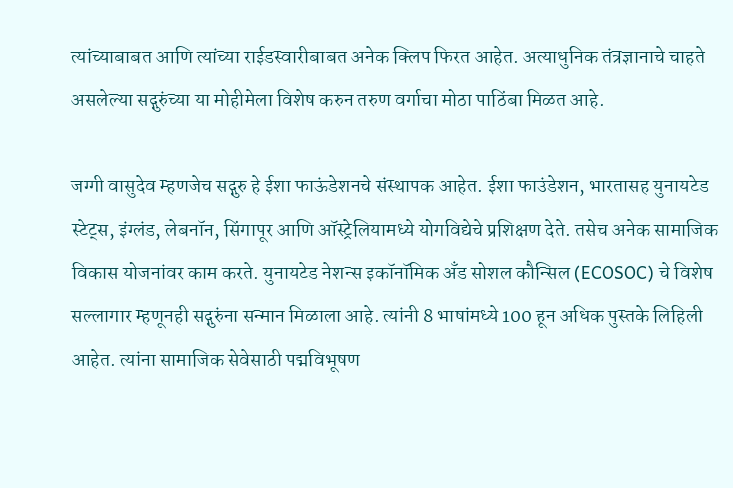त्यांच्याबाबत आणि त्यांच्या राईडस्वारीबाबत अनेक क्लिप फिरत आहेत. अत्याधुनिक तंत्रज्ञानाचे चाहते असलेल्या सद्गुरुंच्या या मोहीमेला विशेष करुन तरुण वर्गाचा मोठा पाठिंबा मिळत आहे.

जग्गी वासुदेव म्हणजेच सद्गुरु हे ईशा फाऊंडेशनचे संस्थापक आहेत. ईशा फाउंडेशन, भारतासह युनायटेड स्टेट्स, इंग्लंड, लेबनॉन, सिंगापूर आणि ऑस्ट्रेलियामध्ये योगविद्येचे प्रशिक्षण देते. तसेच अनेक सामाजिक विकास योजनांवर काम करते. युनायटेड नेशन्स इकॉनॉमिक अँड सोशल कौन्सिल (ECOSOC) चे विशेष सल्लागार म्हणूनही सद्गुरुंना सन्मान मिळाला आहे. त्यांनी 8 भाषांमध्ये 100 हून अधिक पुस्तके लिहिली आहेत. त्यांना सामाजिक सेवेसाठी पद्मविभूषण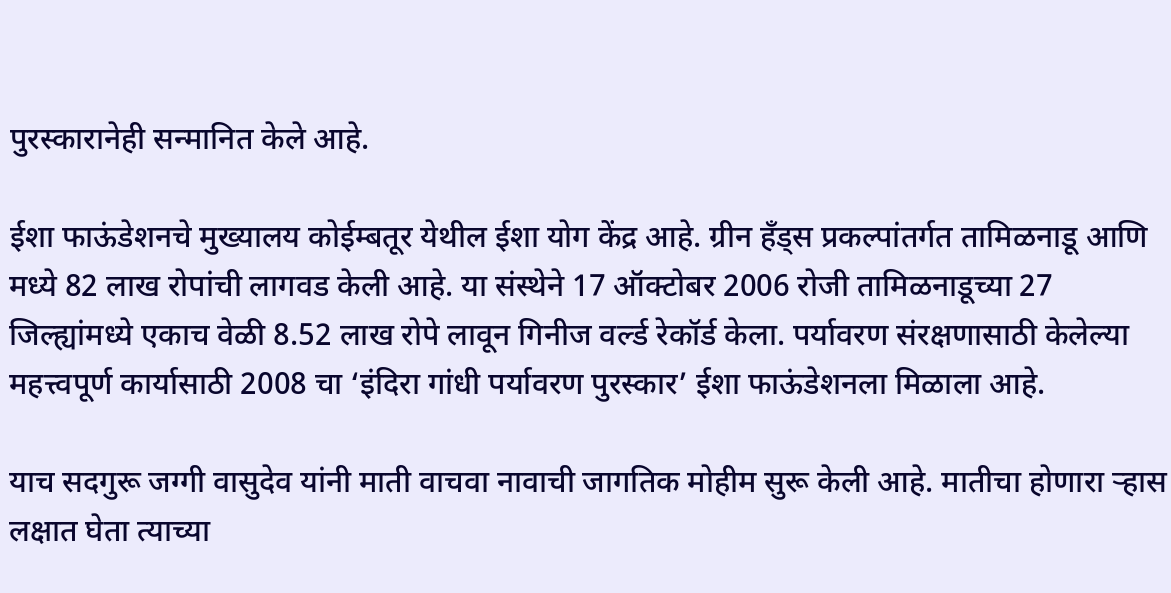पुरस्कारानेही सन्मानित केले आहे.

ईशा फाऊंडेशनचे मुख्यालय कोईम्बतूर येथील ईशा योग केंद्र आहे. ग्रीन हँड्स प्रकल्पांतर्गत तामिळनाडू आणि मध्ये 82 लाख रोपांची लागवड केली आहे. या संस्थेने 17 ऑक्टोबर 2006 रोजी तामिळनाडूच्या 27 जिल्ह्यांमध्ये एकाच वेळी 8.52 लाख रोपे लावून गिनीज वर्ल्ड रेकॉर्ड केला. पर्यावरण संरक्षणासाठी केलेल्या महत्त्वपूर्ण कार्यासाठी 2008 चा ‘इंदिरा गांधी पर्यावरण पुरस्कार’ ईशा फाऊंडेशनला मिळाला आहे.

याच सदगुरू जग्गी वासुदेव यांनी माती वाचवा नावाची जागतिक मोहीम सुरू केली आहे. मातीचा होणारा ऱ्हास लक्षात घेता त्याच्या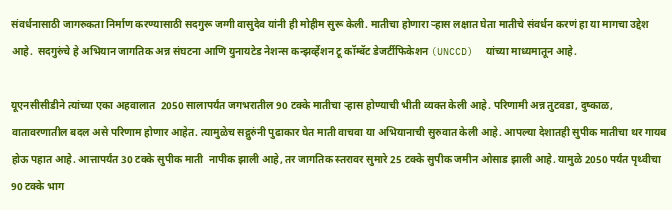संवर्धनासाठी जागरुकता निर्माण करण्यासाठी सदगुरू जग्गी वासुदेव यांनी ही मोहीम सुरू केली. मातीचा होणारा ऱ्हास लक्षात घेता मातीचे संवर्धन करणं हा या मागचा उद्देश आहे.  सदगुरुंचे हे अभियान जागतिक अन्न संघटना आणि युनायटेड नेशन्स कन्झर्व्हेशन टू कॉम्बॅट डेजर्टीफिकेशन (UNCCD)  यांच्या माध्यमातून आहे.

यूएनसीसीडीने त्यांच्या एका अहवालात  2050 सालापर्यंत जगभरातील 90 टक्के मातीचा ऱ्हास होण्याची भीती व्यक्त केली आहे. परिणामी अन्न तुटवडा, दुष्काळ, वातावरणातील बदल असे परिणाम होणार आहेत. त्यामुळेच सद्गुरुंनी पुढाकार घेत माती वाचवा या अभियानाची सुरुवात केली आहे. आपल्या देशातही सुपीक मातीचा थर गायब होऊ पहात आहे. आत्तापर्यंत 30 टक्के सुपीक माती  नापीक झाली आहे, तर जागतिक स्तरावर सुमारे 25 टक्के सुपीक जमीन ओसाड झाली आहे. यामुळे 2050 पर्यंत पृथ्वीचा 90 टक्के भाग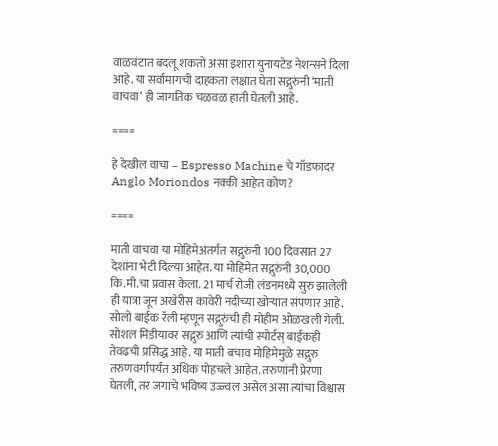वाळवंटात बदलू शकतो असा इशारा युनायटेड नेशन्सने दिला आहे. या सर्वामागची दाहकता लक्षात घेता सद्गुरुंनी ‘माती वाचवा’ ही जागतिक चळवळ हाती घेतली आहे.

====

हे देखील वाचा – Espresso Machine चे गॉडफादर Anglo Moriondos नक्की आहेत कोण?

====

माती वाचवा या मोहिमेअंतर्गत सद्गुरुंनी 100 दिवसात 27 देशांना भेटी दिल्या आहेत. या मोहिमेत सद्गुरुंनी 30,000 कि.मी.चा प्रवास केला. 21 मार्च रोजी लंडनमध्ये सुरु झालेली ही यात्रा जून अखेरीस कावेरी नदीच्या खोर्‍यात संपणार आहे. सोलो बाईक रॅली म्हणून सद्गुरुंची ही मोहीम ओळखली गेली. सोशल मिडीयावर सद्गुरु आणि त्यांची स्पोर्टस् बाईकही तेवढची प्रसिद्ध आहे. या माती बचाव मोहिमेमुळे सद्गुरु तरुणवर्गापर्यंत अधिक पोहचले आहेत. तरुणांनी प्रेरणा घेतली, तर जगाचे भविष्य उज्ज्वल असेल असा त्यांचा विश्वास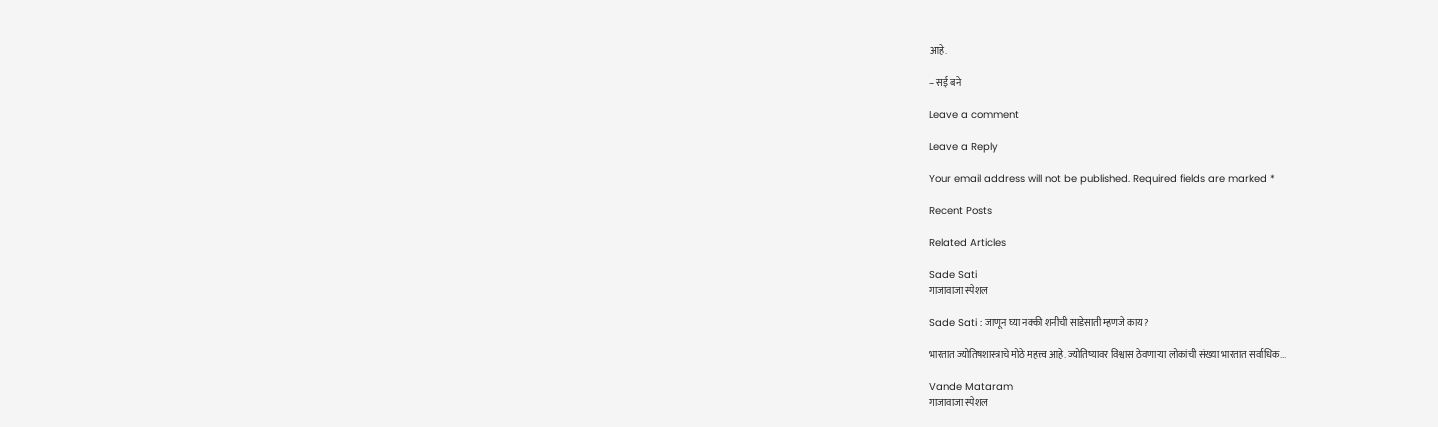आहे.

– सई बने

Leave a comment

Leave a Reply

Your email address will not be published. Required fields are marked *

Recent Posts

Related Articles

Sade Sati
गाजावाजा स्पेशल

Sade Sati : जाणून घ्या नक्की शनीची साडेसाती म्हणजे काय?

भारतात ज्योतिषशास्त्राचे मोठे महत्त्व आहे. ज्योतिष्यावर विश्वास ठेवणाऱ्या लोकांची संख्या भारतात सर्वाधिक...

Vande Mataram
गाजावाजा स्पेशल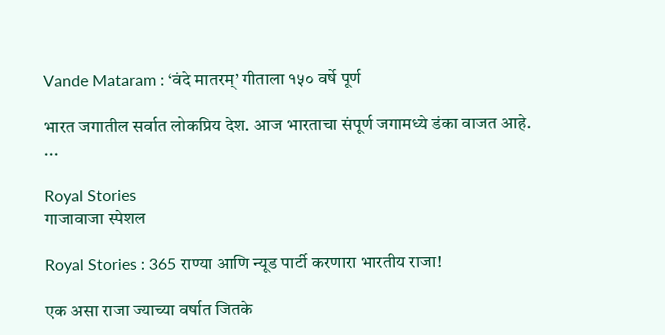Vande Mataram : ‘वंदे मातरम्’ गीताला १५० वर्षे पूर्ण

भारत जगातील सर्वात लोकप्रिय देश. आज भारताचा संपूर्ण जगामध्ये डंका वाजत आहे. ...

Royal Stories
गाजावाजा स्पेशल

Royal Stories : 365 राण्या आणि न्यूड पार्टी करणारा भारतीय राजा!

एक असा राजा ज्याच्या वर्षात जितके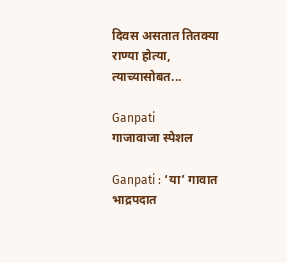दिवस असतात तितक्या राण्या होत्या, त्याच्यासोबत...

Ganpati
गाजावाजा स्पेशल

Ganpati : ‘या’ गावात भाद्रपदात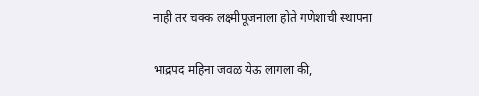नाही तर चक्क लक्ष्मीपूजनाला होते गणेशाची स्थापना

भाद्रपद महिना जवळ येऊ लागला की,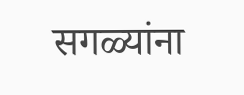सगळ्यांना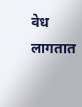वेध लागतात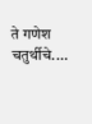ते गणेश चतुर्थीचे....